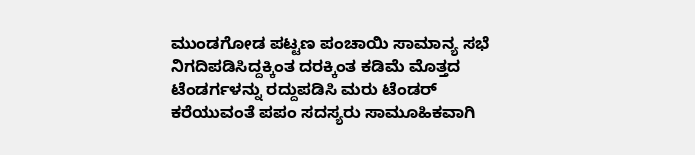ಮುಂಡಗೋಡ ಪಟ್ಟಣ ಪಂಚಾಯಿ ಸಾಮಾನ್ಯ ಸಭೆ
ನಿಗದಿಪಡಿಸಿದ್ದಕ್ಕಿಂತ ದರಕ್ಕಿಂತ ಕಡಿಮೆ ಮೊತ್ತದ ಟೆಂಡರ್ಗಳನ್ನು ರದ್ದುಪಡಿಸಿ ಮರು ಟೆಂಡರ್ ಕರೆಯುವಂತೆ ಪಪಂ ಸದಸ್ಯರು ಸಾಮೂಹಿಕವಾಗಿ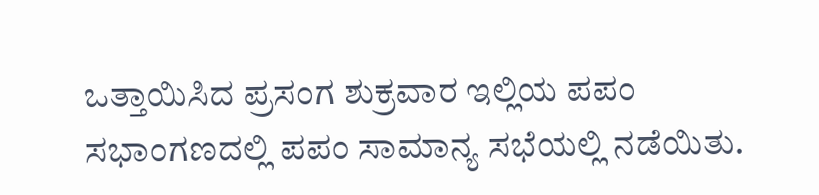ಒತ್ತಾಯಿಸಿದ ಪ್ರಸಂಗ ಶುಕ್ರವಾರ ಇಲ್ಲಿಯ ಪಪಂ ಸಭಾಂಗಣದಲ್ಲಿ ಪಪಂ ಸಾಮಾನ್ಯ ಸಭೆಯಲ್ಲಿ ನಡೆಯಿತು.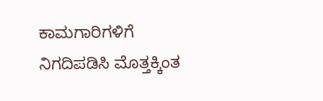ಕಾಮಗಾರಿಗಳಿಗೆ ನಿಗದಿಪಡಿಸಿ ಮೊತ್ತಕ್ಕಿಂತ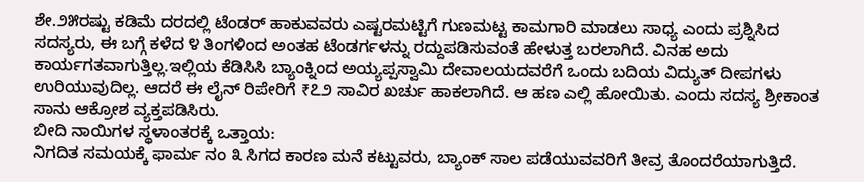ಶೇ.೨೫ರಷ್ಟು ಕಡಿಮೆ ದರದಲ್ಲಿ ಟೆಂಡರ್ ಹಾಕುವವರು ಎಷ್ಟರಮಟ್ಟಿಗೆ ಗುಣಮಟ್ಟ ಕಾಮಗಾರಿ ಮಾಡಲು ಸಾಧ್ಯ ಎಂದು ಪ್ರಶ್ನಿಸಿದ ಸದಸ್ಯರು, ಈ ಬಗ್ಗೆ ಕಳೆದ ೪ ತಿಂಗಳಿಂದ ಅಂತಹ ಟೆಂಡರ್ಗಳನ್ನು ರದ್ದುಪಡಿಸುವಂತೆ ಹೇಳುತ್ತ ಬರಲಾಗಿದೆ. ವಿನಹ ಅದು ಕಾರ್ಯಗತವಾಗುತ್ತಿಲ್ಲ.ಇಲ್ಲಿಯ ಕೆಡಿಸಿಸಿ ಬ್ಯಾಂಕ್ನಿಂದ ಅಯ್ಯಪ್ಪಸ್ವಾಮಿ ದೇವಾಲಯದವರೆಗೆ ಒಂದು ಬದಿಯ ವಿದ್ಯುತ್ ದೀಪಗಳು ಉರಿಯುವುದಿಲ್ಲ. ಆದರೆ ಈ ಲೈನ್ ರಿಪೇರಿಗೆ ₹೭೨ ಸಾವಿರ ಖರ್ಚು ಹಾಕಲಾಗಿದೆ. ಆ ಹಣ ಎಲ್ಲಿ ಹೋಯಿತು. ಎಂದು ಸದಸ್ಯ ಶ್ರೀಕಾಂತ ಸಾನು ಆಕ್ರೋಶ ವ್ಯಕ್ತಪಡಿಸಿರು.
ಬೀದಿ ನಾಯಿಗಳ ಸ್ಥಳಾಂತರಕ್ಕೆ ಒತ್ತಾಯ:
ನಿಗದಿತ ಸಮಯಕ್ಕೆ ಫಾರ್ಮ ನಂ ೩ ಸಿಗದ ಕಾರಣ ಮನೆ ಕಟ್ಟುವರು, ಬ್ಯಾಂಕ್ ಸಾಲ ಪಡೆಯುವವರಿಗೆ ತೀವ್ರ ತೊಂದರೆಯಾಗುತ್ತಿದೆ.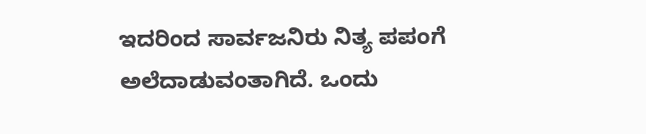ಇದರಿಂದ ಸಾರ್ವಜನಿರು ನಿತ್ಯ ಪಪಂಗೆ ಅಲೆದಾಡುವಂತಾಗಿದೆ. ಒಂದು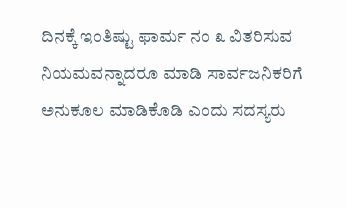ದಿನಕ್ಕೆ ಇಂತಿಷ್ಟು ಫಾರ್ಮ ನಂ ೩ ವಿತರಿಸುವ ನಿಯಮವನ್ನಾದರೂ ಮಾಡಿ ಸಾರ್ವಜನಿಕರಿಗೆ ಅನುಕೂಲ ಮಾಡಿಕೊಡಿ ಎಂದು ಸದಸ್ಯರು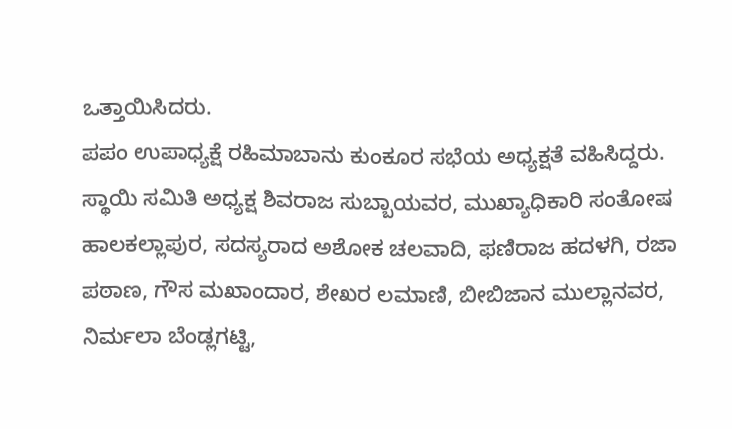ಒತ್ತಾಯಿಸಿದರು.
ಪಪಂ ಉಪಾಧ್ಯಕ್ಷೆ ರಹಿಮಾಬಾನು ಕುಂಕೂರ ಸಭೆಯ ಅಧ್ಯಕ್ಷತೆ ವಹಿಸಿದ್ದರು. ಸ್ಥಾಯಿ ಸಮಿತಿ ಅಧ್ಯಕ್ಷ ಶಿವರಾಜ ಸುಬ್ಬಾಯವರ, ಮುಖ್ಯಾಧಿಕಾರಿ ಸಂತೋಷ ಹಾಲಕಲ್ಲಾಪುರ, ಸದಸ್ಯರಾದ ಅಶೋಕ ಚಲವಾದಿ, ಫಣಿರಾಜ ಹದಳಗಿ, ರಜಾ ಪಠಾಣ, ಗೌಸ ಮಖಾಂದಾರ, ಶೇಖರ ಲಮಾಣಿ, ಬೀಬಿಜಾನ ಮುಲ್ಲಾನವರ, ನಿರ್ಮಲಾ ಬೆಂಡ್ಲಗಟ್ಟಿ,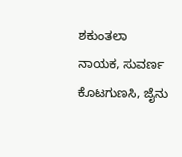ಶಕುಂತಲಾ ನಾಯಕ, ಸುವರ್ಣ ಕೊಟಗುಣಸಿ, ಜೈನು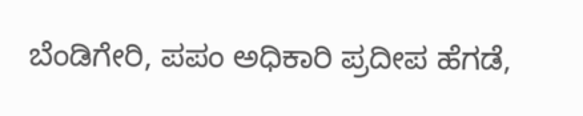ಬೆಂಡಿಗೇರಿ, ಪಪಂ ಅಧಿಕಾರಿ ಪ್ರದೀಪ ಹೆಗಡೆ,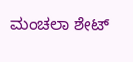ಮಂಚಲಾ ಶೇಟ್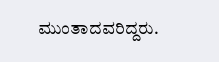ಮುಂತಾದವರಿದ್ದರು.